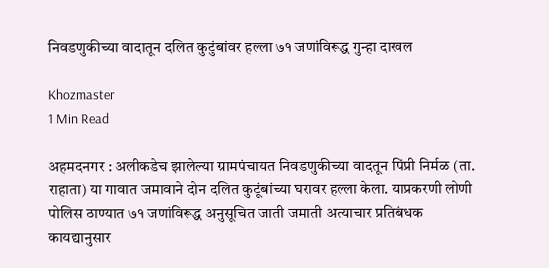निवडणुकीच्या वादातून दलित कुटुंबांवर हल्ला ७१ जणांविरूद्ध गुन्हा दाखल

Khozmaster
1 Min Read

अहमदनगर : अलीकडेच झालेल्या ग्रामपंचायत निवडणुकीच्या वादतून पिंप्री निर्मळ (ता. राहाता) या गावात जमावाने दोन दलित कुटूंबांच्या घरावर हल्ला केला. याप्रकरणी लोणी पोलिस ठाण्यात ७१ जणांविरूद्ध अनुसूचित जाती जमाती अत्याचार प्रतिबंधक कायद्यानुसार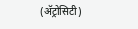(अ‍ॅट्रोसिटी)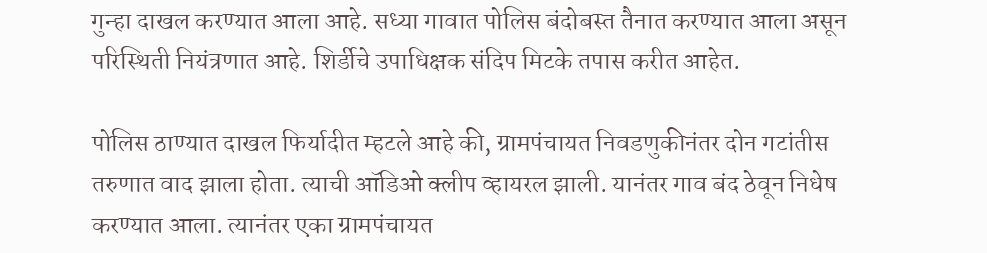गुन्हा दाखल करण्यात आला आहे. सध्या गावात पोलिस बंदोबस्त तैनात करण्यात आला असून परिस्थिती नियंत्रणात आहे. शिर्डीचे उपाधिक्षक संदिप मिटके तपास करीत आहेत.

पोलिस ठाण्यात दाखल फिर्यादीत म्हटले आहे की, ग्रामपंचायत निवडणुकीनंतर दोन गटांतीस तरुणात वाद झाला होता. त्याची ऑडिओ क्लीप व्हायरल झाली. यानंतर गाव बंद ठेवून निधेष करण्यात आला. त्यानंतर एका ग्रामपंचायत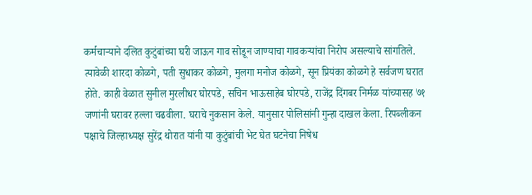कर्मचाऱ्याने दलित कुटुंबांच्या घरी जाऊन गाव सोडून जाण्याचा गावकऱ्यांचा निरोप असल्याचे सांगतिले. त्यावेळी शारदा कोळगे, पती सुधाकर कोळगे, मुलगा मनोज कोळगे, सून प्रियंका कोळगे हे सर्वजण घरात होते. काही वेळात सुनील मुरलीधर घोरपडे, सचिन भाऊसाहेब घोरपडे, राजेंद्र दिंगबर निर्मळ यांच्यासह ७१ जणांनी घरावर हल्ला चढवीला. घराचे नुकसान केले. यानुसार पोलिसांनी गुन्हा दाखल केला. रिपब्लीकन पक्षाचे जिल्हाध्यक्ष सुरेंद्र थोरात यांनी या कुटुंबांची भेट घेत घटनेचा निषेध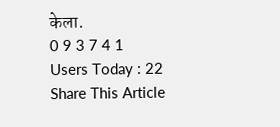केला.
0 9 3 7 4 1
Users Today : 22
Share This Article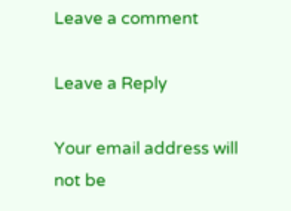Leave a comment

Leave a Reply

Your email address will not be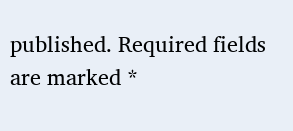published. Required fields are marked *